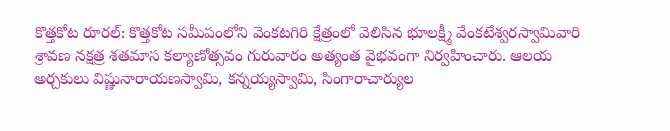కొత్తకోట రూరల్: కొత్తకోట సమీపంలోని వెంకటగిరి క్షేత్రంలో వెలిసిన భూలక్ష్మీ వేంకటేశ్వరస్వామివారి శ్రావణ నక్షత్ర శతమాస కల్యాణోత్సవం గురువారం అత్యంత వైభవంగా నిర్వహించారు. ఆలయ అర్చకులు విష్ణునారాయణస్వామి, కన్నయ్యస్వామి, సింగారాచార్యుల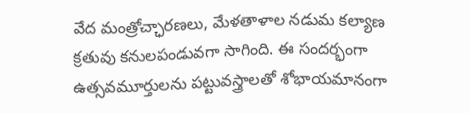వేద మంత్రోచ్ఛారణలు, మేళతాళాల నడుమ కల్యాణ క్రతువు కనులపండువగా సాగింది. ఈ సందర్భంగా ఉత్సవమూర్తులను పట్టువస్త్రాలతో శోభాయమానంగా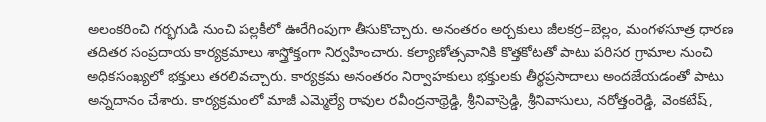అలంకరించి గర్భగుడి నుంచి పల్లకీలో ఊరేగింపుగా తీసుకొచ్చారు. అనంతరం అర్చకులు జీలకర్ర–బెల్లం, మంగళసూత్ర ధారణ తదితర సంప్రదాయ కార్యక్రమాలు శాస్త్రోక్తంగా నిర్వహించారు. కల్యాణోత్సవానికి కొత్తకోటతో పాటు పరిసర గ్రామాల నుంచి అధికసంఖ్యలో భక్తులు తరలివచ్చారు. కార్యక్రమ అనంతరం నిర్వాహకులు భక్తులకు తీర్థప్రసాదాలు అందజేయడంతో పాటు అన్నదానం చేశారు. కార్యక్రమంలో మాజీ ఎమ్మెల్యే రావుల రవీంద్రనాథ్రెడ్డి, శ్రీనివాస్రెడ్డి, శ్రీనివాసులు, నరోత్తంరెడ్డి, వెంకటేష్,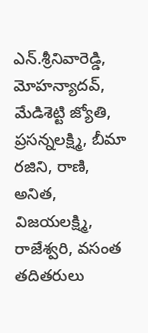ఎన్.శ్రీనివారెడ్డి, మోహన్యాదవ్, మేడిశెట్టి జ్యోతి, ప్రసన్నలక్ష్మి, బీమా రజిని, రాణి, అనిత, విజయలక్ష్మి, రాజేశ్వరి, వసంత తదితరులు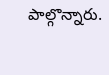పాల్గొన్నారు.